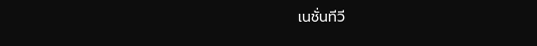เนชั่นทีวี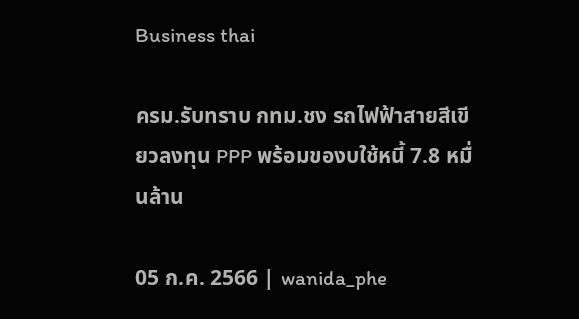Business thai

ครม.รับทราบ กทม.ชง รถไฟฟ้าสายสีเขียวลงทุน PPP พร้อมของบใช้หนี้ 7.8 หมื่นล้าน

05 ก.ค. 2566 | wanida_phe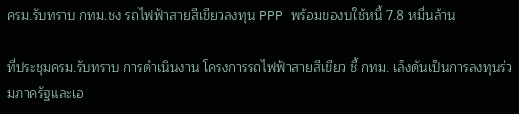ครม.รับทราบ กทม.ชง รถไฟฟ้าสายสีเขียวลงทุน PPP พร้อมของบใช้หนี้ 7.8 หมื่นล้าน

ที่ประชุมครม.รับทราบ การดำเนินงาน โครงการรถไฟฟ้าสายสีเขียว ชี้ กทม. เล็งดันเป็นการลงทุนร่วมภาครัฐและเอ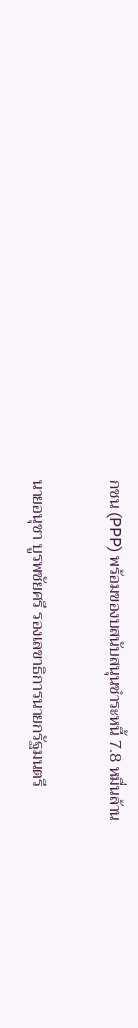กชน (PPP) พร้อมของบสนับสนุนชำระหนี้ 7.8 หมื่นล้าน

นายอนุชา บูรพชัยศรี รองเลขาธิการนายกรัฐมนตรี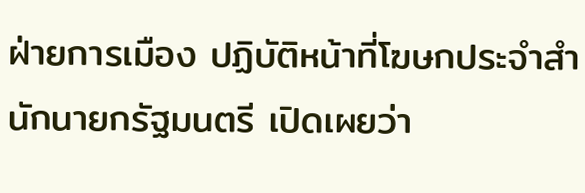ฝ่ายการเมือง ปฏิบัติหน้าที่โฆษกประจำสำนักนายกรัฐมนตรี เปิดเผยว่า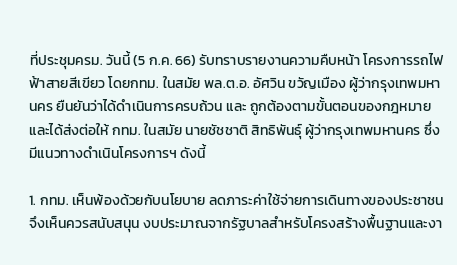ที่ประชุมครม. วันนี้ (5 ก.ค. 66) รับทราบรายงานความคืบหน้า โครงการรถไฟฟ้าสายสีเขียว โดยกทม. ในสมัย พล.ต.อ. อัศวิน ขวัญเมือง ผู้ว่ากรุงเทพมหานคร ยืนยันว่าได้ดำเนินการครบถ้วน และ ถูกต้องตามขั้นตอนของกฎหมาย และได้ส่งต่อให้ กทม. ในสมัย นายชัชชาติ สิทธิพันธุ์ ผู้ว่ากรุงเทพมหานคร ซึ่งมีแนวทางดำเนินโครงการฯ ดังนี้

1. กทม. เห็นพ้องด้วยกับนโยบาย ลดภาระค่าใช้จ่ายการเดินทางของประชาชน จึงเห็นควรสนับสนุน งบประมาณจากรัฐบาลสำหรับโครงสร้างพื้นฐานและงา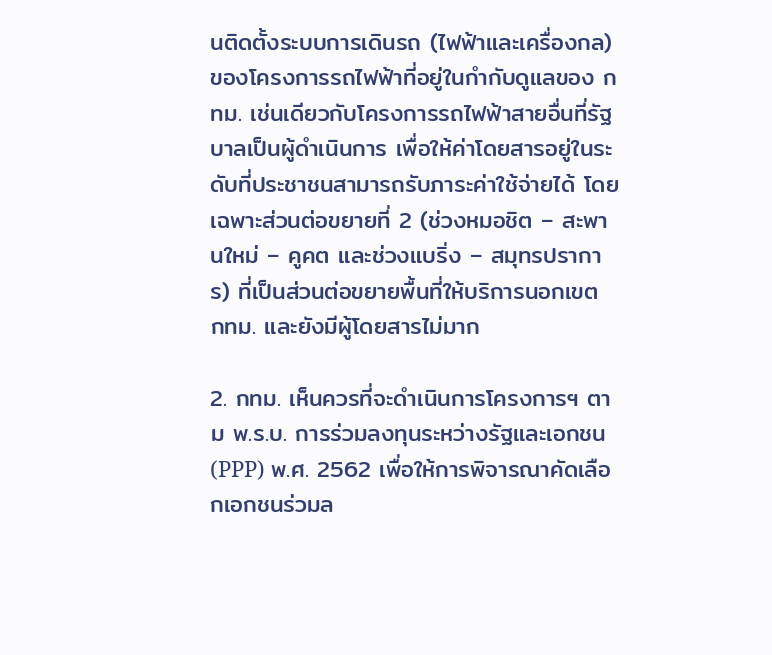นติดตั้งระบบการเดินรถ (ไฟฟ้าและเครื่องกล) ของโครงการรถไฟฟ้าที่อยู่ในกำกับดูแลของ กทม. เช่นเดียวกับโครงการรถไฟฟ้าสายอื่นที่รัฐบาลเป็นผู้ดำเนินการ เพื่อให้ค่าโดยสารอยู่ในระดับที่ประชาชนสามารถรับภาระค่าใช้จ่ายได้ โดยเฉพาะส่วนต่อขยายที่ 2 (ช่วงหมอชิต – สะพานใหม่ – คูคต และช่วงแบริ่ง – สมุทรปราการ) ที่เป็นส่วนต่อขยายพื้นที่ให้บริการนอกเขต กทม. และยังมีผู้โดยสารไม่มาก

2. กทม. เห็นควรที่จะดำเนินการโครงการฯ ตาม พ.ร.บ. การร่วมลงทุนระหว่างรัฐและเอกชน (PPP) พ.ศ. 2562 เพื่อให้การพิจารณาคัดเลือกเอกชนร่วมล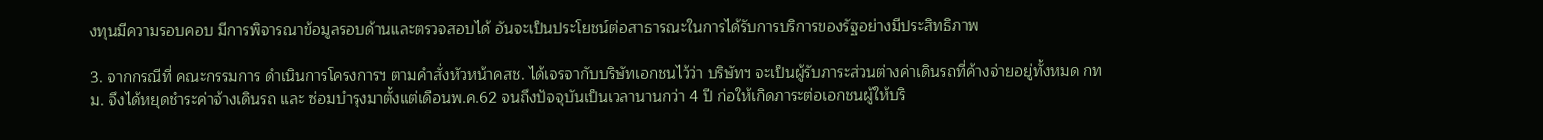งทุนมีความรอบคอบ มีการพิจารณาข้อมูลรอบด้านและตรวจสอบได้ อันจะเป็นประโยชน์ต่อสาธารณะในการได้รับการบริการของรัฐอย่างมีประสิทธิภาพ

3. จากกรณีที่ คณะกรรมการ ดำเนินการโครงการฯ ตามคำสั่งหัวหน้าคสช. ได้เจรจากับบริษัทเอกชนไว้ว่า บริษัทฯ จะเป็นผู้รับภาระส่วนต่างค่าเดินรถที่ค้างจ่ายอยู่ทั้งหมด กทม. จึงได้หยุดชำระค่าจ้างเดินรถ และ ซ่อมบำรุงมาตั้งแต่เดือนพ.ค.62 จนถึงปัจจุบันเป็นเวลานานกว่า 4 ปี ก่อให้เกิดภาระต่อเอกชนผู้ให้บริ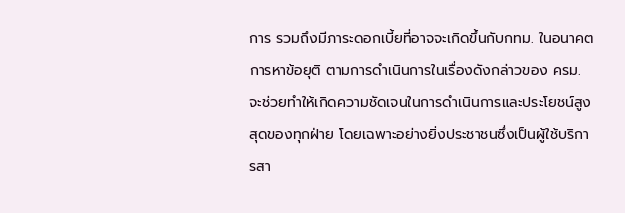การ รวมถึงมีภาระดอกเบี้ยที่อาจจะเกิดขึ้นกับกทม. ในอนาคต การหาข้อยุติ ตามการดำเนินการในเรื่องดังกล่าวของ ครม. จะช่วยทำให้เกิดความชัดเจนในการดำเนินการและประโยชน์สูงสุดของทุกฝ่าย โดยเฉพาะอย่างยิ่งประชาชนซึ่งเป็นผู้ใช้บริการสา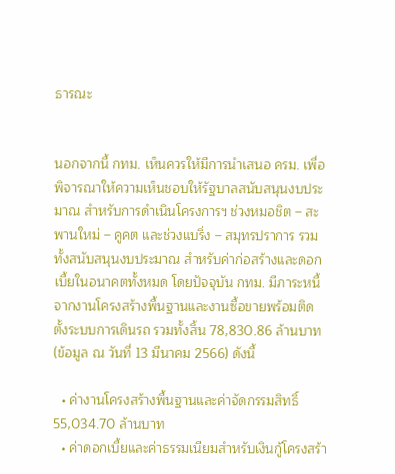ธารณะ


นอกจากนี้ กทม. เห็นควรให้มีการนำเสนอ ครม. เพื่อพิจารณาให้ความเห็นชอบให้รัฐบาลสนับสนุนงบประมาณ สำหรับการดำเนินโครงการฯ ช่วงหมอชิต – สะพานใหม่ – คูคต และช่วงแบริ่ง – สมุทรปราการ รวมทั้งสนับสนุนงบประมาณ สำหรับค่าก่อสร้างและดอกเบี้ยในอนาคตทั้งหมด โดยปัจจุบัน กทม. มีภาระหนี้จากงานโครงสร้างพื้นฐานและงานซื้อขายพร้อมติดตั้งระบบการเดินรถ รวมทั้งสิ้น 78,830.86 ล้านบาท (ข้อมูล ณ วันที่ 13 มีนาคม 2566) ดังนี้

  • ค่างานโครงสร้างพื้นฐานและค่าจัดกรรมสิทธิ์  55,034.70 ล้านบาท
  • ค่าดอกเบี้ยและค่าธรรมเนียมสำหรับเงินกู้โครงสร้า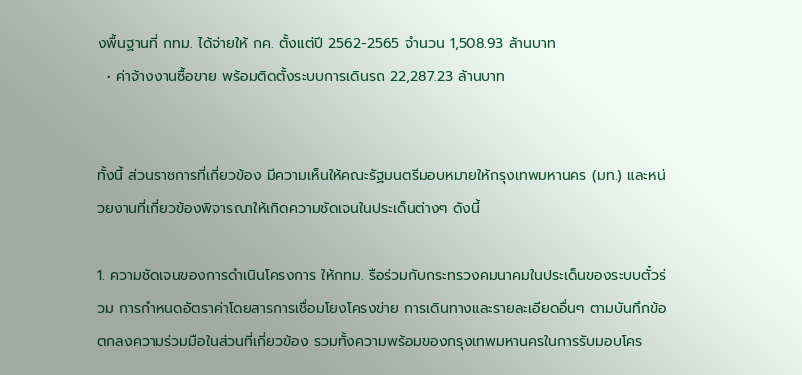งพื้นฐานที่ กทม. ได้จ่ายให้ กค. ตั้งแต่ปี 2562-2565 จำนวน 1,508.93 ล้านบาท
  • ค่าจ้างงานซื้อขาย พร้อมติดตั้งระบบการเดินรถ 22,287.23 ล้านบาท


ทั้งนี้ ส่วนราชการที่เกี่ยวข้อง มีความเห็นให้คณะรัฐมนตรีมอบหมายให้กรุงเทพมหานคร (มท.) และหน่วยงานที่เกี่ยวข้องพิจารณาให้เกิดความชัดเจนในประเด็นต่างๆ ดังนี้

1. ความชัดเจนของการดำเนินโครงการ ให้กทม. รือร่วมกับกระทรวงคมนาคมในประเด็นของระบบตั๋วร่วม การกำหนดอัตราค่าโดยสารการเชื่อมโยงโครงข่าย การเดินทางและรายละเอียดอื่นๆ ตามบันทึกข้อตกลงความร่วมมือในส่วนที่เกี่ยวข้อง รวมทั้งความพร้อมของกรุงเทพมหานครในการรับมอบโคร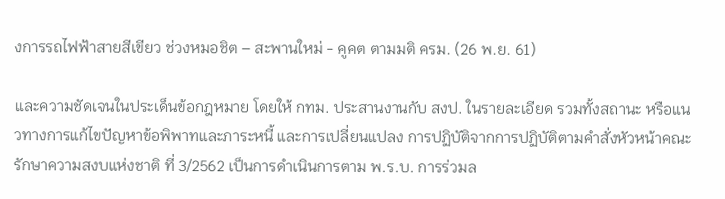งการรถไฟฟ้าสายสีเขียว ช่วงหมอชิต – สะพานใหม่ - คูคต ตามมติ ครม. (26 พ.ย. 61)

และความชัดเจนในประเด็นข้อกฎหมาย โดยให้ กทม. ประสานงานกับ สงป. ในรายละเอียด รวมทั้งสถานะ หรือแนวทางการแก้ไขปัญหาข้อพิพาทและภาระหนี้ และการเปลี่ยนแปลง การปฏิบัติจากการปฏิบัติตามคำสั่งหัวหน้าคณะรักษาความสงบแห่งชาติ ที่ 3/2562 เป็นการดำเนินการตาม พ.ร.บ. การร่วมล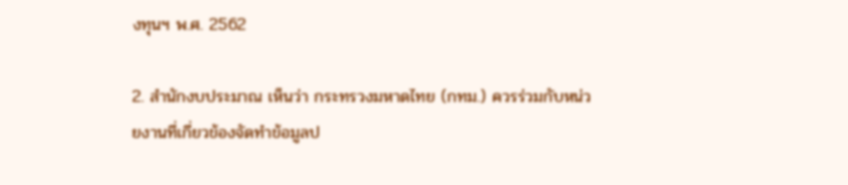งทุนฯ พ.ศ. 2562

2. สำนักงบประมาณ เห็นว่า กระทรวงมหาดไทย (กทม.) ควรร่วมกับหน่วยงานที่เกี่ยวข้องจัดทำข้อมูลป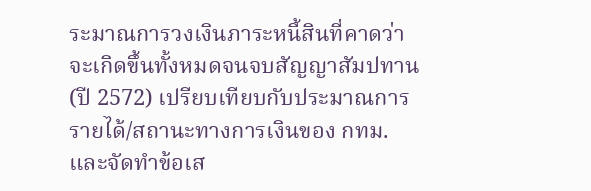ระมาณการวงเงินภาระหนี้สินที่คาดว่าจะเกิดขึ้นทั้งหมดจนจบสัญญาสัมปทาน (ปี 2572) เปรียบเทียบกับประมาณการ รายได้/สถานะทางการเงินของ กทม. และจัดทำข้อเส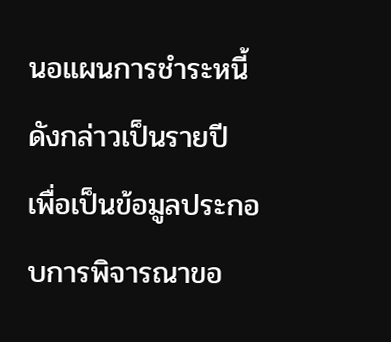นอแผนการชำระหนี้ดังกล่าวเป็นรายปี  เพื่อเป็นข้อมูลประกอบการพิจารณาขอ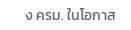ง ครม. ในโอกาส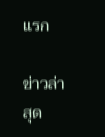แรก

ข่าวล่าสุด